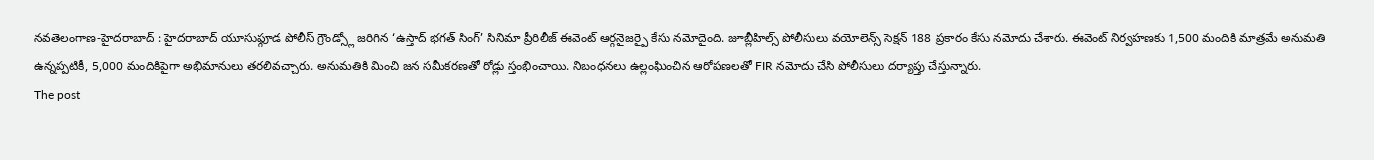నవతెలంగాణ-హైదరాబాద్ : హైదరాబాద్ యూసుఫ్గూడ పోలీస్ గ్రౌండ్స్లో జరిగిన ‘ఉస్తాద్ భగత్ సింగ్’ సినిమా ప్రీరిలీజ్ ఈవెంట్ ఆర్గనైజర్పై కేసు నమోదైంది. జూబ్లీహిల్స్ పోలీసులు వయోలెన్స్ సెక్షన్ 188 ప్రకారం కేసు నమోదు చేశారు. ఈవెంట్ నిర్వహణకు 1,500 మందికి మాత్రమే అనుమతి ఉన్నప్పటికీ, 5,000 మందికిపైగా అభిమానులు తరలివచ్చారు. అనుమతికి మించి జన సమీకరణతో రోడ్లు స్తంభించాయి. నిబంధనలు ఉల్లంఘించిన ఆరోపణలతో FIR నమోదు చేసి పోలీసులు దర్యాప్తు చేస్తున్నారు.
The post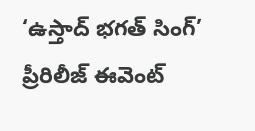‘ఉస్తాద్ భగత్ సింగ్’ ప్రీరిలీజ్ ఈవెంట్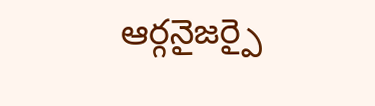ఆర్గనైజర్పై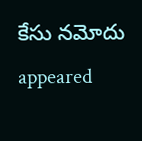కేసు నమోదు appeared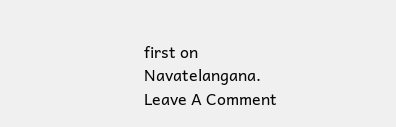first on Navatelangana.
Leave A Comment